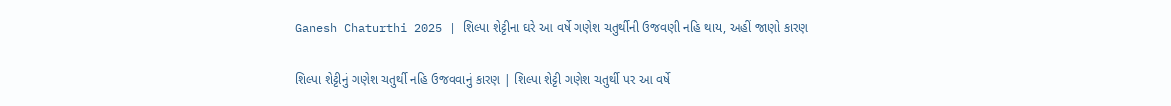Ganesh Chaturthi 2025 | શિલ્પા શેટ્ટીના ઘરે આ વર્ષે ગણેશ ચતુર્થીની ઉજવણી નહિ થાય, અહીં જાણો કારણ

શિલ્પા શેટ્ટીનું ગણેશ ચતુર્થી નહિ ઉજવવાનું કારણ | શિલ્પા શેટ્ટી ગણેશ ચતુર્થી પર આ વર્ષે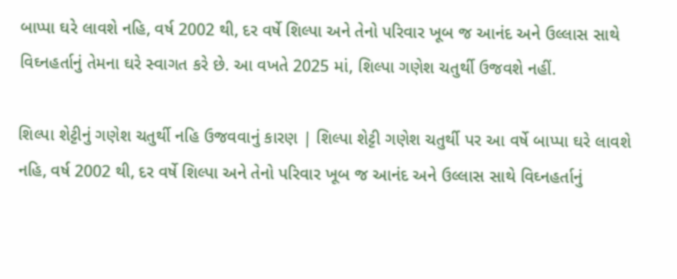બાપ્પા ઘરે લાવશે નહિ, વર્ષ 2002 થી, દર વર્ષે શિલ્પા અને તેનો પરિવાર ખૂબ જ આનંદ અને ઉલ્લાસ સાથે વિઘ્નહર્તાનું તેમના ઘરે સ્વાગત કરે છે. આ વખતે 2025 માં, શિલ્પા ગણેશ ચતુર્થી ઉજવશે નહીં.

શિલ્પા શેટ્ટીનું ગણેશ ચતુર્થી નહિ ઉજવવાનું કારણ | શિલ્પા શેટ્ટી ગણેશ ચતુર્થી પર આ વર્ષે બાપ્પા ઘરે લાવશે નહિ, વર્ષ 2002 થી, દર વર્ષે શિલ્પા અને તેનો પરિવાર ખૂબ જ આનંદ અને ઉલ્લાસ સાથે વિઘ્નહર્તાનું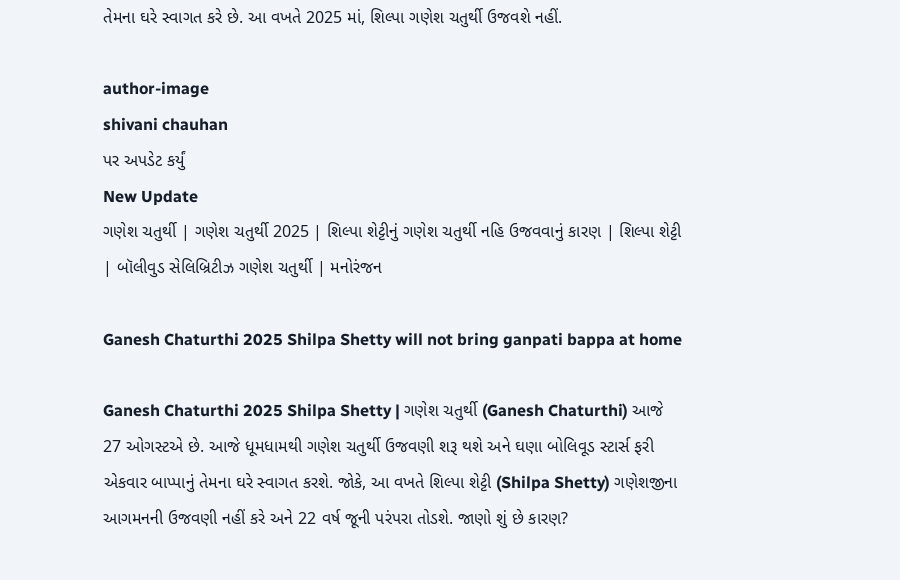તેમના ઘરે સ્વાગત કરે છે. આ વખતે 2025 માં, શિલ્પા ગણેશ ચતુર્થી ઉજવશે નહીં.

author-image
shivani chauhan
પર અપડેટ કર્યું
New Update
ગણેશ ચતુર્થી | ગણેશ ચતુર્થી 2025 | શિલ્પા શેટ્ટીનું ગણેશ ચતુર્થી નહિ ઉજવવાનું કારણ | શિલ્પા શેટ્ટી | બૉલીવુડ સેલિબ્રિટીઝ ગણેશ ચતુર્થી | મનોરંજન

Ganesh Chaturthi 2025 Shilpa Shetty will not bring ganpati bappa at home

Ganesh Chaturthi 2025 Shilpa Shetty | ગણેશ ચતુર્થી (Ganesh Chaturthi) આજે 27 ઓગસ્ટએ છે. આજે ધૂમધામથી ગણેશ ચતુર્થી ઉજવણી શરૂ થશે અને ઘણા બોલિવૂડ સ્ટાર્સ ફરી એકવાર બાપ્પાનું તેમના ઘરે સ્વાગત કરશે. જોકે, આ વખતે શિલ્પા શેટ્ટી (Shilpa Shetty) ગણેશજીના આગમનની ઉજવણી નહીં કરે અને 22 વર્ષ જૂની પરંપરા તોડશે. જાણો શું છે કારણ?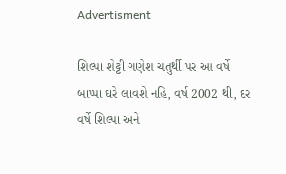Advertisment

શિલ્પા શેટ્ટી ગણેશ ચતુર્થી પર આ વર્ષે બાપ્પા ઘરે લાવશે નહિ, વર્ષ 2002 થી, દર વર્ષે શિલ્પા અને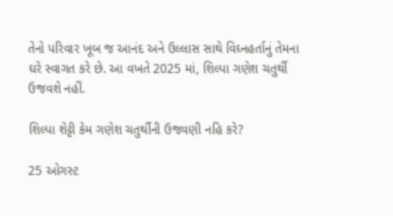તેનો પરિવાર ખૂબ જ આનંદ અને ઉલ્લાસ સાથે વિઘ્નહર્તાનું તેમના ઘરે સ્વાગત કરે છે. આ વખતે 2025 માં, શિલ્પા ગણેશ ચતુર્થી ઉજવશે નહીં.

શિલ્પા શેટ્ટી કેમ ગણેશ ચતુર્થીની ઉજવણી નહિ કરે?

25 ઓગસ્ટ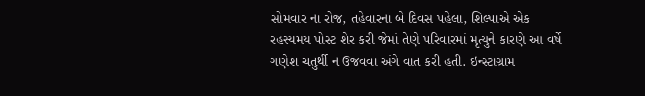સોમવાર ના રોજ, તહેવારના બે દિવસ પહેલા, શિલ્પાએ એક રહસ્યમય પોસ્ટ શેર કરી જેમાં તેણે પરિવારમાં મૃત્યુને કારણે આ વર્ષે ગણેશ ચતુર્થી ન ઉજવવા અંગે વાત કરી હતી. ઇન્સ્ટાગ્રામ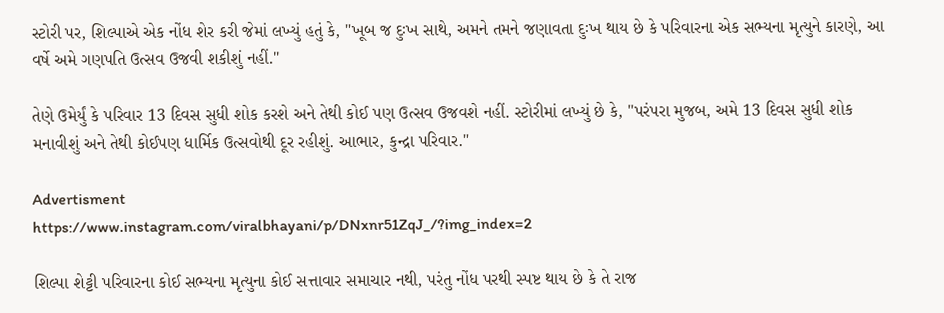સ્ટોરી પર, શિલ્પાએ એક નોંધ શેર કરી જેમાં લખ્યું હતું કે, "ખૂબ જ દુઃખ સાથે, અમને તમને જણાવતા દુઃખ થાય છે કે પરિવારના એક સભ્યના મૃત્યુને કારણે, આ વર્ષે અમે ગણપતિ ઉત્સવ ઉજવી શકીશું નહીં."

તેણે ઉમેર્યું કે પરિવાર 13 દિવસ સુધી શોક કરશે અને તેથી કોઈ પણ ઉત્સવ ઉજવશે નહીં. સ્ટોરીમાં લખ્યું છે કે, "પરંપરા મુજબ, અમે 13 દિવસ સુધી શોક મનાવીશું અને તેથી કોઈપણ ધાર્મિક ઉત્સવોથી દૂર રહીશું. આભાર, કુન્દ્રા પરિવાર."

Advertisment
https://www.instagram.com/viralbhayani/p/DNxnr51ZqJ_/?img_index=2

શિલ્પા શેટ્ટી પરિવારના કોઈ સભ્યના મૃત્યુના કોઈ સત્તાવાર સમાચાર નથી, પરંતુ નોંધ પરથી સ્પષ્ટ થાય છે કે તે રાજ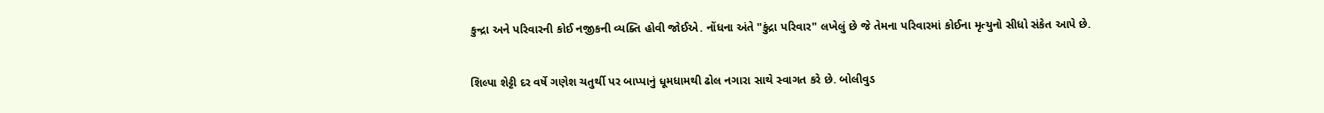કુન્દ્રા અને પરિવારની કોઈ નજીકની વ્યક્તિ હોવી જોઈએ. નોંધના અંતે "કુંદ્રા પરિવાર" લખેલું છે જે તેમના પરિવારમાં કોઈના મૃત્યુનો સીધો સંકેત આપે છે.

શિલ્પા શેટ્ટી દર વર્ષે ગણેશ ચતુર્થી પર બાપ્પાનું ધૂમધામથી ઢોલ નગારા સાથે સ્વાગત કરે છે. બોલીવુડ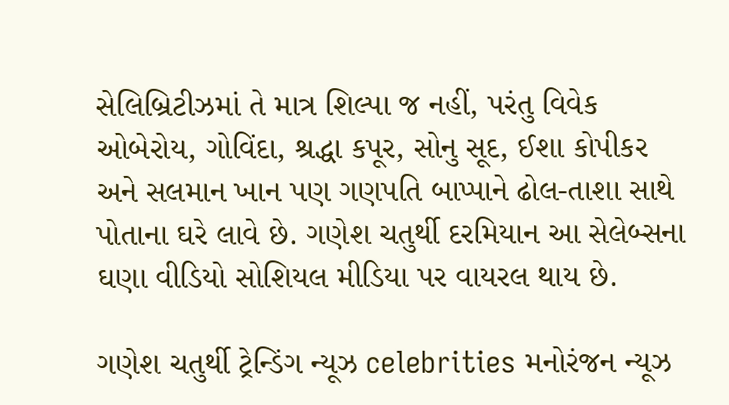સેલિબ્રિટીઝમાં તે માત્ર શિલ્પા જ નહીં, પરંતુ વિવેક ઓબેરોય, ગોવિંદા, શ્રદ્ધા કપૂર, સોનુ સૂદ, ઈશા કોપીકર અને સલમાન ખાન પણ ગણપતિ બાપ્પાને ઢોલ-તાશા સાથે પોતાના ઘરે લાવે છે. ગણેશ ચતુર્થી દરમિયાન આ સેલેબ્સના ઘણા વીડિયો સોશિયલ મીડિયા પર વાયરલ થાય છે.

ગણેશ ચતુર્થી ટ્રેન્ડિંગ ન્યૂઝ celebrities મનોરંજન ન્યૂઝ